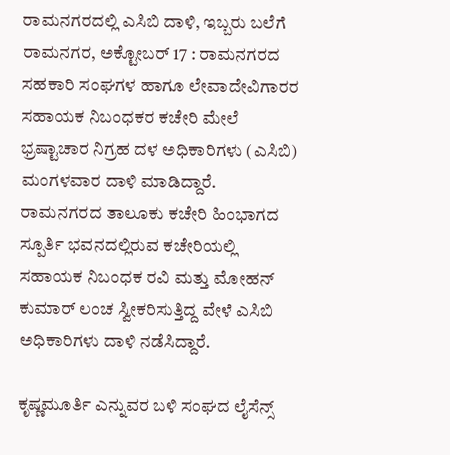ರಾಮನಗರದಲ್ಲಿ ಎಸಿಬಿ ದಾಳಿ, ಇಬ್ಬರು ಬಲೆಗೆ
ರಾಮನಗರ, ಅಕ್ಟೋಬರ್ 17 : ರಾಮನಗರದ ಸಹಕಾರಿ ಸಂಘಗಳ ಹಾಗೂ ಲೇವಾದೇವಿಗಾರರ ಸಹಾಯಕ ನಿಬಂಧಕರ ಕಚೇರಿ ಮೇಲೆ ಭ್ರಷ್ಟಾಚಾರ ನಿಗ್ರಹ ದಳ ಅಧಿಕಾರಿಗಳು (ಎಸಿಬಿ) ಮಂಗಳವಾರ ದಾಳಿ ಮಾಡಿದ್ದಾರೆ.
ರಾಮನಗರದ ತಾಲೂಕು ಕಚೇರಿ ಹಿಂಭಾಗದ ಸ್ಪೂರ್ತಿ ಭವನದಲ್ಲಿರುವ ಕಚೇರಿಯಲ್ಲಿ ಸಹಾಯಕ ನಿಬಂಧಕ ರವಿ ಮತ್ತು ಮೋಹನ್ ಕುಮಾರ್ ಲಂಚ ಸ್ವೀಕರಿಸುತ್ತಿದ್ದ ವೇಳೆ ಎಸಿಬಿ ಅಧಿಕಾರಿಗಳು ದಾಳಿ ನಡೆಸಿದ್ದಾರೆ.

ಕೃಷ್ಣಮೂರ್ತಿ ಎನ್ನುವರ ಬಳಿ ಸಂಘದ ಲೈಸೆನ್ಸ್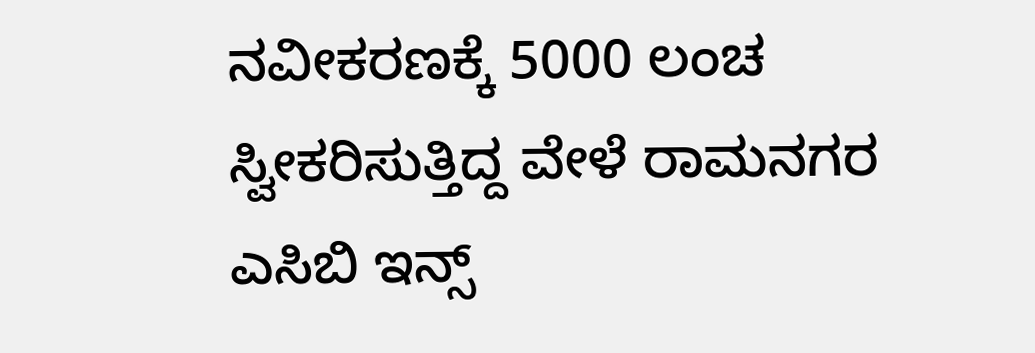ನವೀಕರಣಕ್ಕೆ 5000 ಲಂಚ ಸ್ವೀಕರಿಸುತ್ತಿದ್ದ ವೇಳೆ ರಾಮನಗರ ಎಸಿಬಿ ಇನ್ಸ್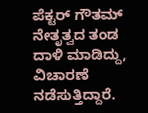ಪೆಕ್ಟರ್ ಗೌತಮ್ ನೇತೃತ್ವದ ತಂಡ ದಾಳಿ ಮಾಡಿದ್ದು, ವಿಚಾರಣೆ ನಡೆಸುತ್ತಿದ್ದಾರೆ.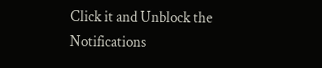Click it and Unblock the Notifications